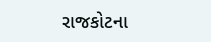રાજકોટના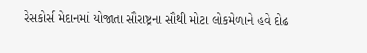રેસકોર્સ મેદાનમાં યોજાતા સૌરાષ્ટ્રના સૌથી મોટા લોકમેળાને હવે દોઢ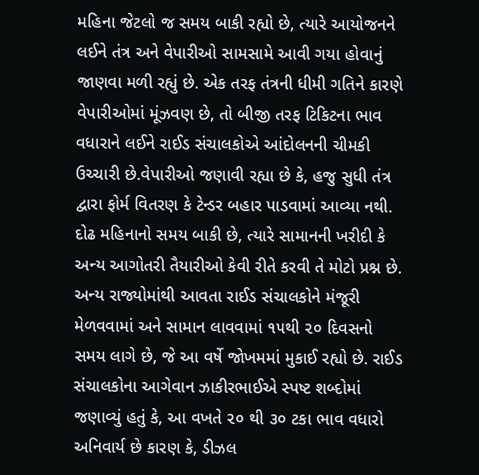મહિના જેટલો જ સમય બાકી રહ્યો છે, ત્યારે આયોજનને લઈને તંત્ર અને વેપારીઓ સામસામે આવી ગયા હોવાનું જાણવા મળી રહ્યું છે. એક તરફ તંત્રની ધીમી ગતિને કારણે વેપારીઓમાં મૂંઝવણ છે, તો બીજી તરફ ટિકિટના ભાવ વધારાને લઈને રાઈડ સંચાલકોએ આંદોલનની ચીમકી ઉચ્ચારી છે.વેપારીઓ જણાવી રહ્યા છે કે, હજુ સુધી તંત્ર દ્વારા ફોર્મ વિતરણ કે ટેન્ડર બહાર પાડવામાં આવ્યા નથી. દોઢ મહિનાનો સમય બાકી છે, ત્યારે સામાનની ખરીદી કે અન્ય આગોતરી તૈયારીઓ કેવી રીતે કરવી તે મોટો પ્રશ્ન છે. અન્ય રાજ્યોમાંથી આવતા રાઈડ સંચાલકોને મંજૂરી મેળવવામાં અને સામાન લાવવામાં ૧૫થી ૨૦ દિવસનો સમય લાગે છે, જે આ વર્ષે જોખમમાં મુકાઈ રહ્યો છે. રાઈડ સંચાલકોના આગેવાન ઝાકીરભાઈએ સ્પષ્ટ શબ્દોમાં જણાવ્યું હતું કે, આ વખતે ૨૦ થી ૩૦ ટકા ભાવ વધારો અનિવાર્ય છે કારણ કે, ડીઝલ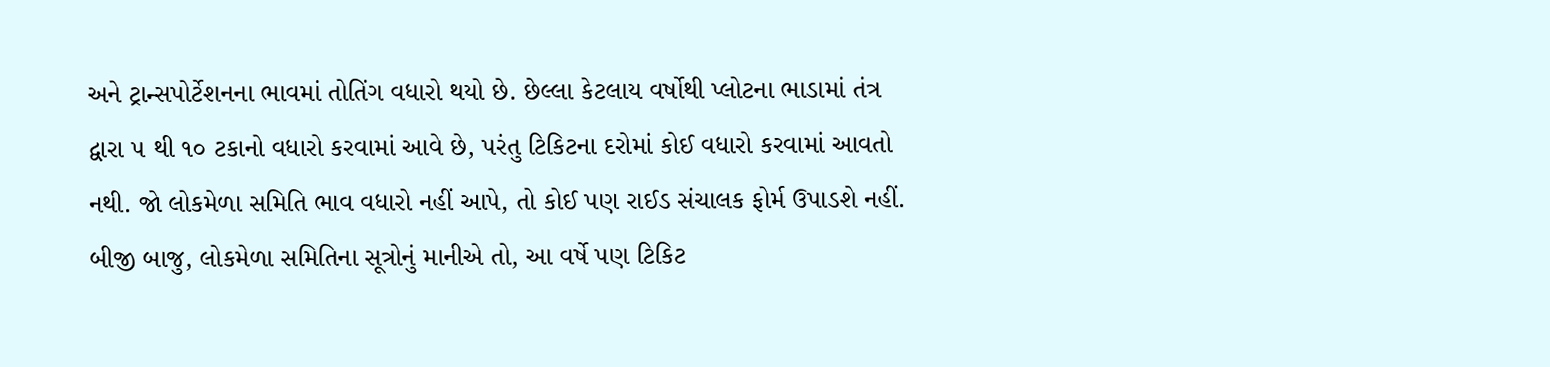અને ટ્રાન્સપોર્ટેશનના ભાવમાં તોતિંગ વધારો થયો છે. છેલ્લા કેટલાય વર્ષોથી પ્લોટના ભાડામાં તંત્ર દ્વારા ૫ થી ૧૦ ટકાનો વધારો કરવામાં આવે છે, પરંતુ ટિકિટના દરોમાં કોઈ વધારો કરવામાં આવતો નથી. જો લોકમેળા સમિતિ ભાવ વધારો નહીં આપે, તો કોઈ પણ રાઈડ સંચાલક ફોર્મ ઉપાડશે નહીં. બીજી બાજુ, લોકમેળા સમિતિના સૂત્રોનું માનીએ તો, આ વર્ષે પણ ટિકિટ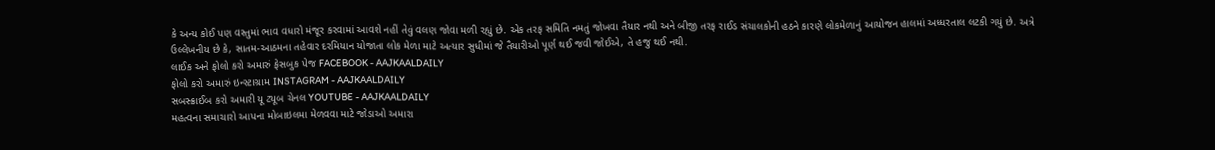કે અન્ય કોઈ પણ વસ્તુમાં ભાવ વધારો મંજૂર કરવામાં આવશે નહીં તેવું વલણ જોવા મળી રહ્યું છે. એક તરફ સમિતિ નમતું જોખવા તૈયાર નથી અને બીજી તરફ રાઈડ સંચાલકોની હઠને કારણે લોકમેળાનું આયોજન હાલમાં અધ્ધરતાલ લટકી ગયું છે. અત્રે ઉલ્લેખનીય છે કે, સાતમ-આઠમના તહેવાર દરમિયાન યોજાતા લોક મેળા માટે અત્યાર સુધીમાં જે તૈયારીઓ પૂર્ણ થઈ જવી જોઈએ, તે હજુ થઈ નથી.
લાઈક અને ફોલો કરો અમારું ફેસબુક પેજ FACEBOOK - AAJKAALDAILY
ફોલો કરો અમારું ઇન્સ્ટાગ્રામ INSTAGRAM - AAJKAALDAILY
સબસ્ક્રાઈબ કરો અમારી યૂ ટ્યૂબ ચેનલ YOUTUBE - AAJKAALDAILY
મહત્વના સમાચારો આપના મોબાઇલમા મેળવવા માટે જોડાઓ અમારા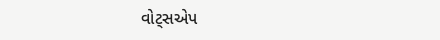વોટ્સએપ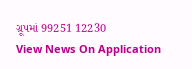ગ્રૂપમાં 99251 12230
View News On Application